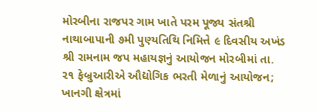મોરબીના રાજપર ગામ ખાતે પરમ પૂજ્ય સંતશ્રી નાથાબાપાની ૭મી પુણ્યતિથિ નિમિત્તે ૯ દિવસીય અખંડ શ્રી રામનામ જપ મહાયજ્ઞનું આયોજન મોરબીમાં તા. ૨૧ ફેબ્રુઆરીએ ઔદ્યોગિક ભરતી મેળાનું આયોજન; ખાનગી ક્ષેત્રમાં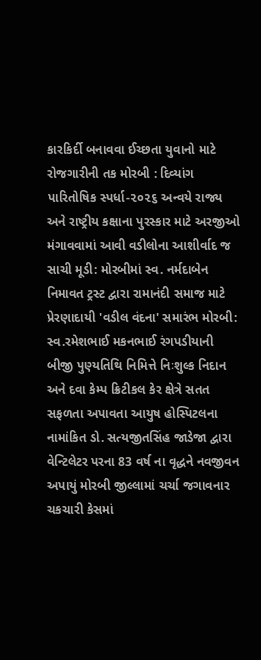કારકિર્દી બનાવવા ઈચ્છતા યુવાનો માટે રોજગારીની તક મોરબી : દિવ્યાંગ પારિતોષિક સ્પર્ધા-૨૦૨૬ અન્વયે રાજ્ય અને રાષ્ટ્રીય કક્ષાના પુરસ્કાર માટે અરજીઓ મંગાવવામાં આવી વડીલોના આશીર્વાદ જ સાચી મૂડી: મોરબીમાં સ્વ. નર્મદાબેન નિમાવત ટ્રસ્ટ દ્વારા રામાનંદી સમાજ માટે પ્રેરણાદાયી 'વડીલ વંદના' સમારંભ મોરબી: સ્વ.રમેશભાઈ મકનભાઈ રંગપડીયાની બીજી પુણ્યતિથિ નિમિત્તે નિઃશુલ્ક નિદાન અને દવા કેમ્પ ક્રિટીકલ કેર ક્ષેત્રે સતત સફળતા અપાવતા આયુષ હોસ્પિટલના નામાંકિત ડો. સત્યજીતસિંહ જાડેજા દ્વારા વેન્ટિલેટર પરના 83 વર્ષ ના વૃદ્ધને નવજીવન અપાયું મોરબી જીલ્લામાં ચર્ચા જગાવનાર ચકચારી કેસમાં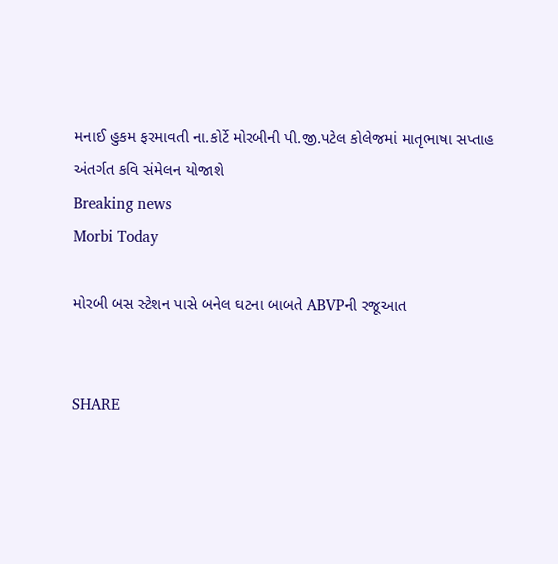મનાઈ હુકમ ફરમાવતી ના.કોર્ટે મોરબીની પી.જી.પટેલ કોલેજમાં માતૃભાષા સપ્તાહ અંતર્ગત કવિ સંમેલન યોજાશે
Breaking news
Morbi Today

મોરબી બસ સ્ટેશન પાસે બનેલ ઘટના બાબતે ABVPની રજૂઆત


SHARE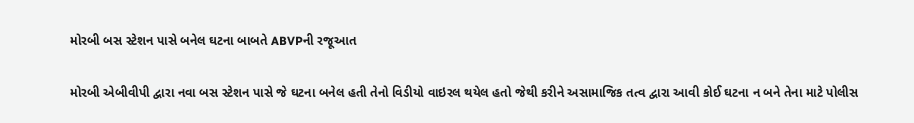મોરબી બસ સ્ટેશન પાસે બનેલ ઘટના બાબતે ABVPની રજૂઆત

મોરબી એબીવીપી દ્વારા નવા બસ સ્ટેશન પાસે જે ઘટના બનેલ હતી તેનો વિડીયો વાઇરલ થયેલ હતો જેથી કરીને અસામાજિક તત્વ દ્વારા આવી કોઈ ઘટના ન બને તેના માટે પોલીસ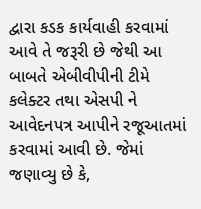દ્વારા કડક કાર્યવાહી કરવામાં આવે તે જરૂરી છે જેથી આ બાબતે એબીવીપીની ટીમે કલેક્ટર તથા એસપી ને આવેદનપત્ર આપીને રજૂઆતમાં કરવામાં આવી છે. જેમાં જણાવ્યુ છે કે,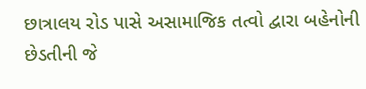છાત્રાલય રોડ પાસે અસામાજિક તત્વો દ્વારા બહેનોની છેડતીની જે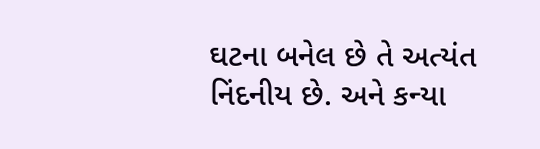ઘટના બનેલ છે તે અત્યંત નિંદનીય છે. અને કન્યા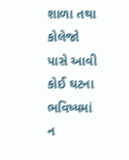શાળા તથા કોલેજો પાસે આવી કોઈ ઘટના ભવિષ્યમાં ન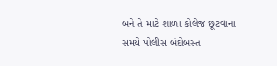બને તે માટે શાળા કોલેજ છૂટવાના સમયે પોલીસ બંદોબસ્ત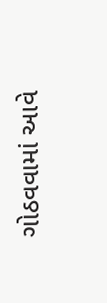ગોઠવવામાં આવે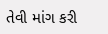તેવી માંગ કરી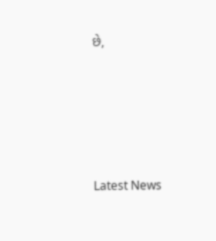છે,








Latest News